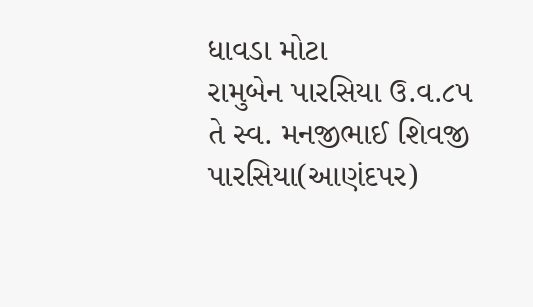ધાવડા મોટા
રામુબેન પારસિયા ઉ.વ.૮૫ તે સ્વ. મનજીભાઈ શિવજી પારસિયા(આણંદપર)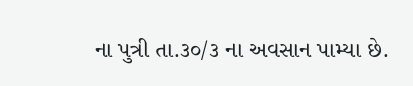ના પુત્રી તા.૩૦/૩ ના અવસાન પામ્યા છે.